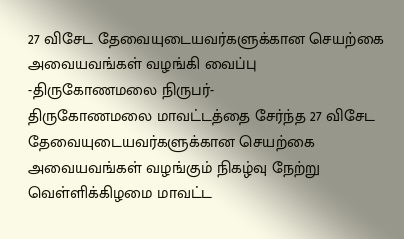27 விசேட தேவையுடையவர்களுக்கான செயற்கை அவையவங்கள் வழங்கி வைப்பு
-திருகோணமலை நிருபர்-
திருகோணமலை மாவட்டத்தை சேர்ந்த 27 விசேட தேவையுடையவர்களுக்கான செயற்கை அவையவங்கள் வழங்கும் நிகழ்வு நேற்று வெள்ளிக்கிழமை மாவட்ட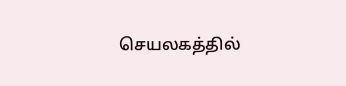செயலகத்தில்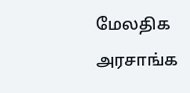மேலதிக அரசாங்க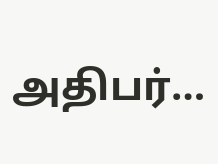அதிபர்…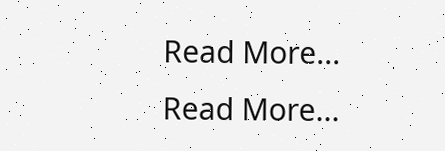Read More...
Read More...